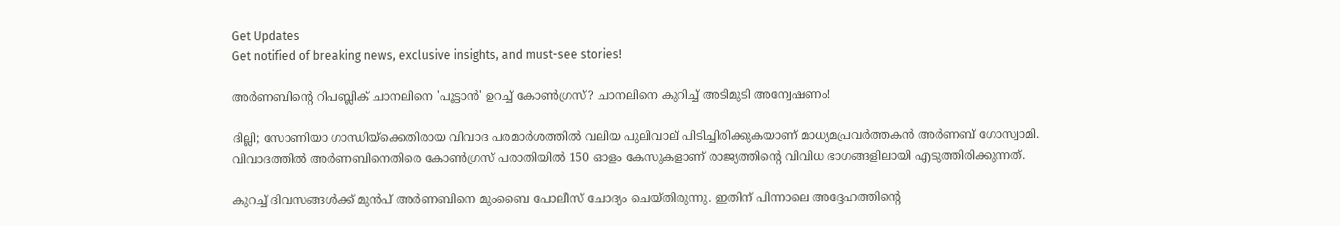Get Updates
Get notified of breaking news, exclusive insights, and must-see stories!

അർണബിന്റെ റിപബ്ലിക് ചാനലിനെ 'പൂട്ടാൻ' ഉറച്ച് കോൺഗ്രസ്? ചാനലിനെ കുറിച്ച് അടിമുടി അന്വേഷണം!

ദില്ലി; സോണിയാ ഗാന്ധിയ്ക്കെതിരായ വിവാദ പരമാർശത്തിൽ വലിയ പുലിവാല് പിടിച്ചിരിക്കുകയാണ് മാധ്യമപ്രവർത്തകൻ അർണബ് ഗോസ്വാമി. വിവാദത്തിൽ അർണബിനെതിരെ കോൺഗ്രസ് പരാതിയിൽ 150 ഓളം കേസുകളാണ് രാജ്യത്തിന്റെ വിവിധ ഭാഗങ്ങളിലായി എടുത്തിരിക്കുന്നത്.

കുറച്ച് ദിവസങ്ങൾക്ക് മുൻപ് അർണബിനെ മുംബൈ പോലീസ് ചോദ്യം ചെയ്തിരുന്നു. ഇതിന് പിന്നാലെ അദ്ദേഹത്തിന്റെ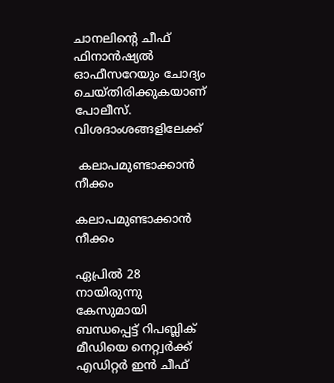ചാനലിന്റെ ചീഫ് ഫിനാൻഷ്യൽ ഓഫീസറേയും ചോദ്യം ചെയ്തിരിക്കുകയാണ് പോലീസ്. വിശദാംശങ്ങളിലേക്ക്

 കലാപമുണ്ടാക്കാൻ നീക്കം

കലാപമുണ്ടാക്കാൻ നീക്കം

ഏപ്രിൽ 28 നായിരുന്നു കേസുമായി ബന്ധപ്പെട്ട് റിപബ്ലിക് മീഡിയെ നെറ്റ്വർക്ക് എഡിറ്റർ ഇൻ ചീഫ്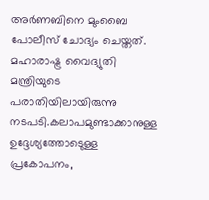അര്‍ണബിനെ മുംബൈ പോലീസ് ചോദ്യം ചെയ്തത്. മഹാരാഷ്ട്ര വൈദ്യുതി മന്ത്രിയുടെ പരാതിയിലായിരുന്നു നടപടി.കലാപമുണ്ടാക്കാനുള്ള ഉദ്ദേശ്യത്തോടെുള്ള പ്രകോപനം,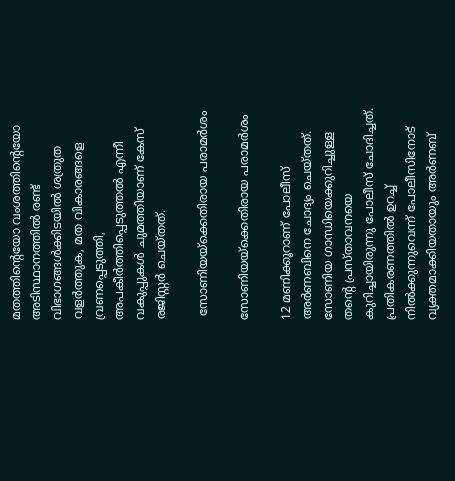മതത്തിന്റെയോ വംശത്തിന്റെയോ അടിസ്ഥാനത്തിൽ രണ്ട് വിഭാഗങ്ങൾക്കിടയിൽ ശത്രുത വളർത്തുക, മത വികാരങ്ങളെ വ്രണപ്പെടുത്തി, അപകീർത്തിപ്പെടുത്തൽ എന്നീ വകുപ്പുകൾ ചുമത്തിയാണ് കേസ് രജിസ്റ്റർ ചെയ്തത്.

 സോണിയയ്ക്കെതിരായ പരാമർശം

സോണിയയ്ക്കെതിരായ പരാമർശം

12 മണിക്കൂറാണ് പോലീസ് അർണബിനെ ചോദ്യം ചെയ്തത്. സോണിയ ഗാന്ധിയെക്കുറിച്ചുള്ള തന്റെ പ്രസ്താവനയെ കുറിച്ചായിരുന്നു പോലീസ് ചോദിച്ചത്. പ്രതികരണത്തിൽ ഉറച്ച് നിൽക്കുന്നുവെന്ന് പോലീസിനോട് വ്യക്തമാക്കിയതായും അർണബ്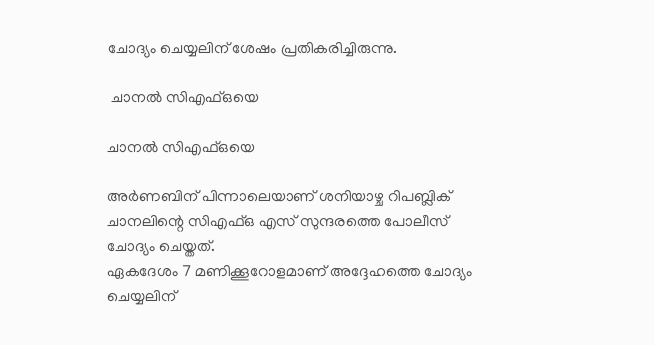ചോദ്യം ചെയ്യലിന് ശേഷം പ്രതികരിച്ചിരുന്നു.

 ചാനൽ സിഎഫ്ഒയെ

ചാനൽ സിഎഫ്ഒയെ

അർണബിന് പിന്നാലെയാണ് ശനിയാഴ്ച റിപബ്ലിക് ചാനലിന്റെ സിഎഫ്ഒ എസ് സുന്ദരത്തെ പോലീസ് ചോദ്യം ചെയ്തത്.
ഏകദേശം 7 മണിക്കൂറോളമാണ് അദ്ദേഹത്തെ ചോദ്യം ചെയ്യലിന്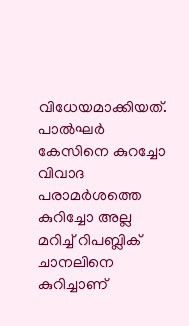വിധേയമാക്കിയത്. പാൽഘർ കേസിനെ കുറച്ചോ വിവാദ പരാമർശത്തെ കുറിച്ചോ അല്ല മറിച്ച് റിപബ്ലിക് ചാനലിനെ കുറിച്ചാണ്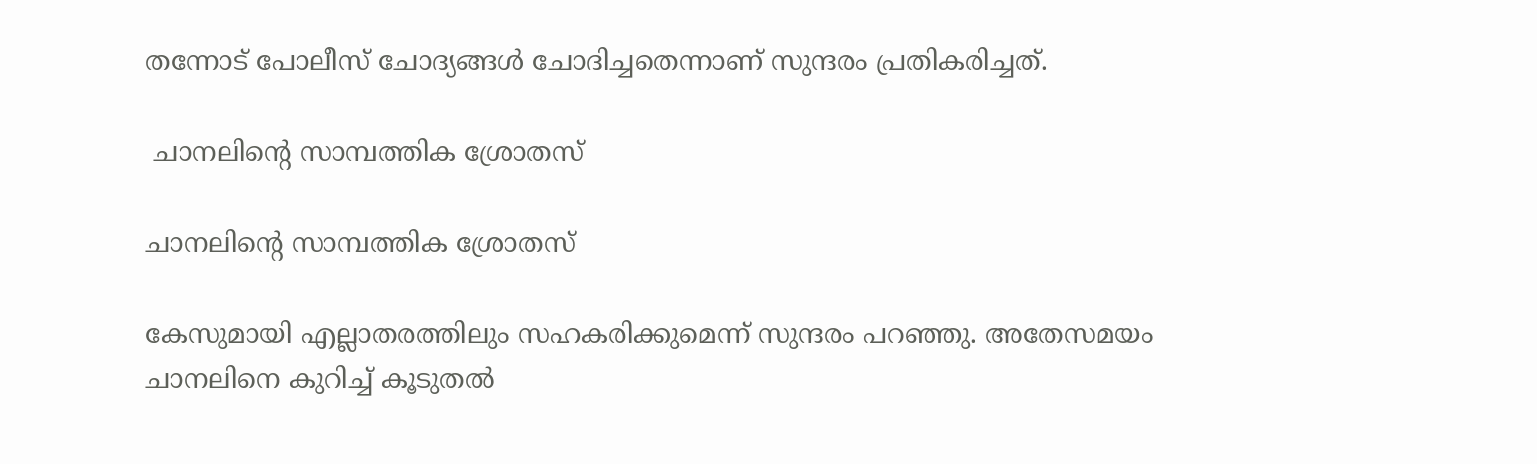തന്നോട് പോലീസ് ചോദ്യങ്ങൾ ചോദിച്ചതെന്നാണ് സുന്ദരം പ്രതികരിച്ചത്.

 ചാനലിന്റെ സാമ്പത്തിക ശ്രോതസ്

ചാനലിന്റെ സാമ്പത്തിക ശ്രോതസ്

കേസുമായി എല്ലാതരത്തിലും സഹകരിക്കുമെന്ന് സുന്ദരം പറഞ്ഞു. അതേസമയം ചാനലിനെ കുറിച്ച് കൂടുതൽ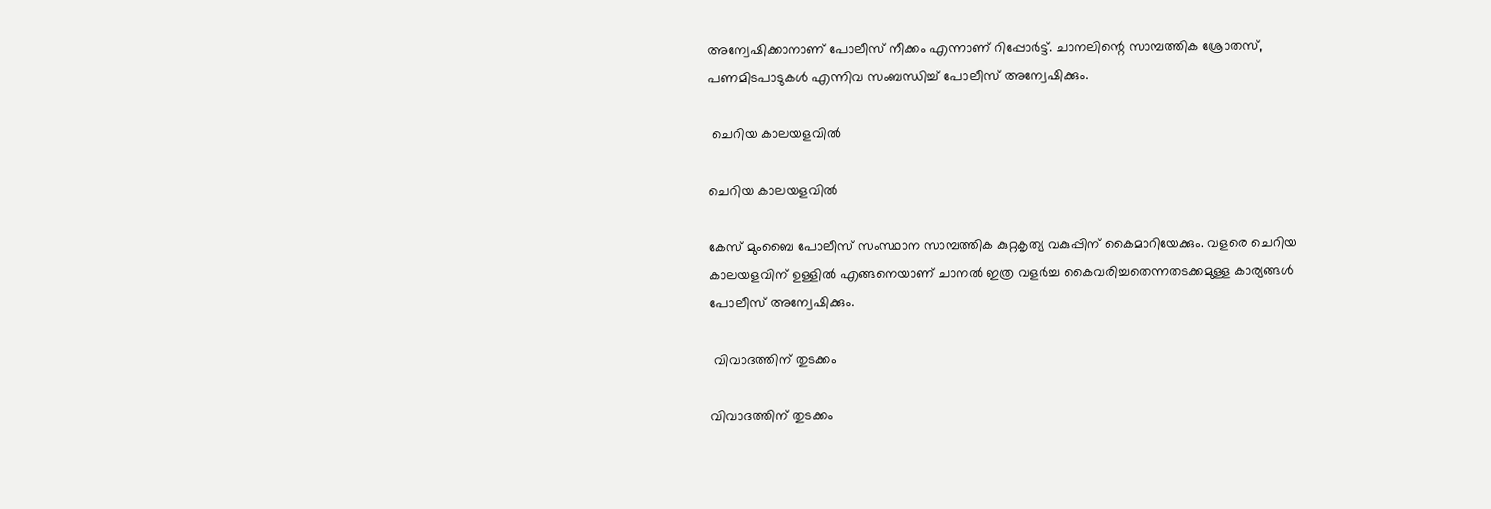അന്വേഷിക്കാനാണ് പോലീസ് നീക്കം എന്നാണ് റിപ്പോർട്ട്. ചാനലിന്റെ സാമ്പത്തിക ശ്രോതസ്, പണമിടപാടുകൾ എന്നിവ സംബന്ധിച്ച് പോലീസ് അന്വേഷിക്കും.

 ചെറിയ കാലയളവിൽ

ചെറിയ കാലയളവിൽ

കേസ് മുംബൈ പോലീസ് സംസ്ഥാന സാമ്പത്തിക കുറ്റകൃത്യ വകുപ്പിന് കൈമാറിയേക്കും. വളരെ ചെറിയ കാലയളവിന് ഉള്ളിൽ എങ്ങനെയാണ് ചാനൽ ഇത്ര വളർച്ച കൈവരിച്ചതെന്നതടക്കമുള്ള കാര്യങ്ങൾ പോലീസ് അന്വേഷിക്കും.

 വിവാദത്തിന് തുടക്കം

വിവാദത്തിന് തുടക്കം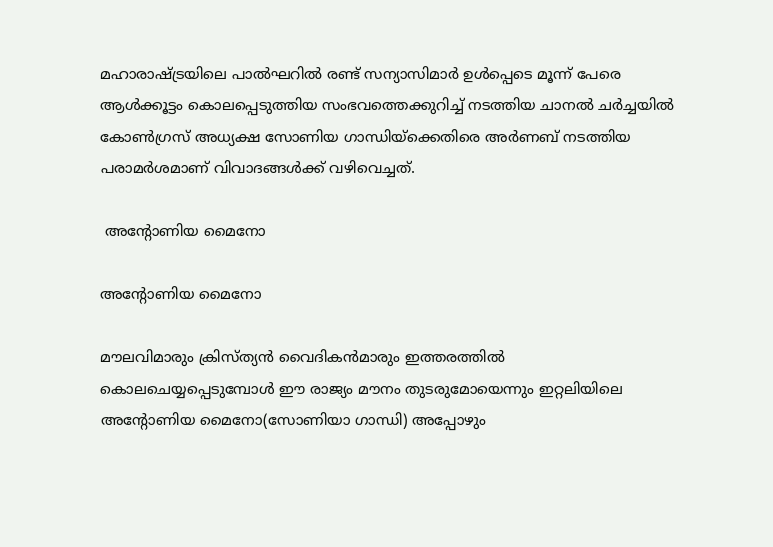മഹാരാഷ്ട്രയിലെ പാല്‍ഘറില്‍ രണ്ട് സന്യാസിമാര്‍ ഉള്‍പ്പെടെ മൂന്ന് പേരെ ആള്‍ക്കൂട്ടം കൊലപ്പെടുത്തിയ സംഭവത്തെക്കുറിച്ച് നടത്തിയ ചാനല്‍ ചര്‍ച്ചയിൽ കോൺഗ്രസ് അധ്യക്ഷ സോണിയ ഗാന്ധിയ്ക്കെതിരെ അർണബ് നടത്തിയ പരാമർശമാണ് വിവാദങ്ങൾക്ക് വഴിവെച്ചത്.

 അന്റോണിയ മൈനോ

അന്റോണിയ മൈനോ

മൗലവിമാരും ക്രിസ്ത്യന്‍ വൈദികന്‍മാരും ഇത്തരത്തില്‍ കൊലചെയ്യപ്പെടുമ്പോള്‍ ഈ രാജ്യം മൗനം തുടരുമോയെന്നും ഇറ്റലിയിലെ അന്റോണിയ മൈനോ(സോണിയാ ഗാന്ധി) അപ്പോഴും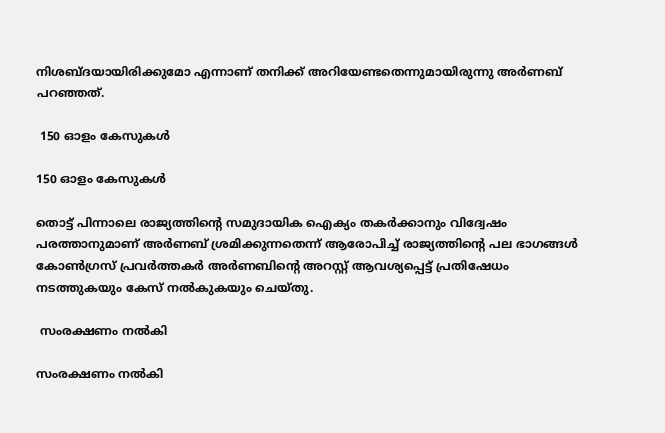നിശബ്ദയായിരിക്കുമോ എന്നാണ് തനിക്ക് അറിയേണ്ടതെന്നുമായിരുന്നു അർണബ് പറഞ്ഞത്.

 150 ഓളം കേസുകൾ

150 ഓളം കേസുകൾ

തൊട്ട് പിന്നാലെ രാജ്യത്തിന്റെ സമുദായിക ഐക്യം തകർക്കാനും വിദ്വേഷം പരത്താനുമാണ് അർണബ് ശ്രമിക്കുന്നതെന്ന് ആരോപിച്ച് രാജ്യത്തിന്റെ പല ഭാഗങ്ങൾ കോൺഗ്രസ് പ്രവർത്തകർ അർണബിന്റെ അറസ്റ്റ് ആവശ്യപ്പെട്ട് പ്രതിഷേധം നടത്തുകയും കേസ് നൽകുകയും ചെയ്തു.

 സംരക്ഷണം നൽകി

സംരക്ഷണം നൽകി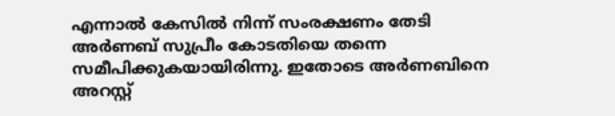എന്നാൽ കേസിൽ നിന്ന് സംരക്ഷണം തേടി അർണബ് സുപ്രീം കോടതിയെ തന്നെ സമീപിക്കുകയായിരിന്നു. ഇതോടെ അര്‍ണബിനെ അറസ്റ്റ്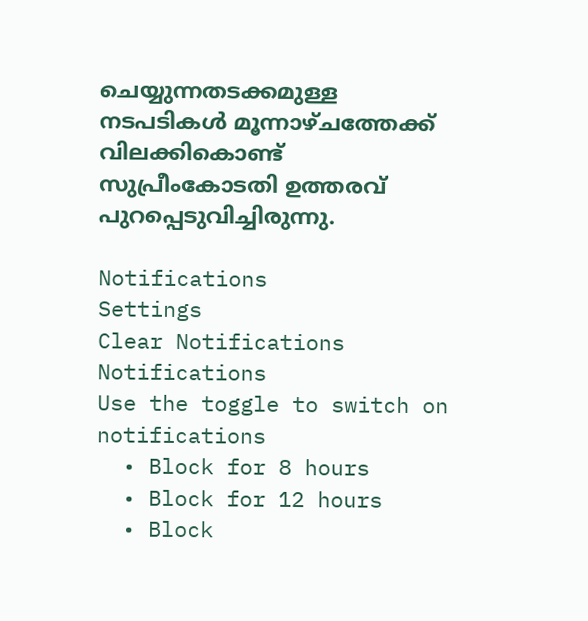ചെയ്യുന്നതടക്കമുള്ള നടപടികള്‍ മൂന്നാഴ്ചത്തേക്ക് വിലക്കികൊണ്ട് സുപ്രീംകോടതി ഉത്തരവ് പുറപ്പെടുവിച്ചിരുന്നു.

Notifications
Settings
Clear Notifications
Notifications
Use the toggle to switch on notifications
  • Block for 8 hours
  • Block for 12 hours
  • Block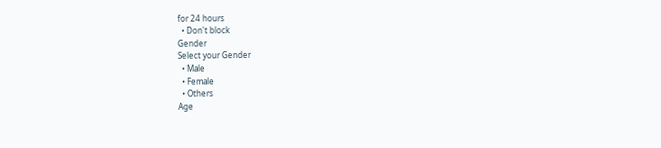for 24 hours
  • Don't block
Gender
Select your Gender
  • Male
  • Female
  • Others
Age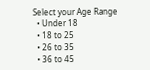Select your Age Range
  • Under 18
  • 18 to 25
  • 26 to 35
  • 36 to 45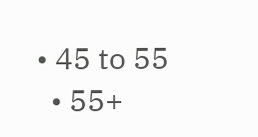• 45 to 55
  • 55+